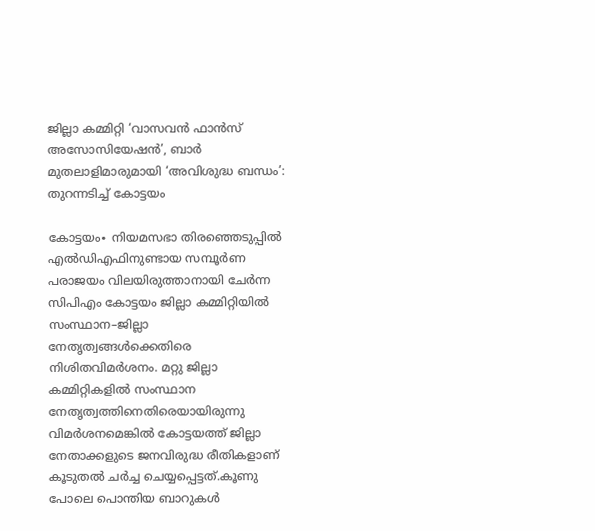ജില്ലാ കമ്മിറ്റി ‘വാസവൻ ഫാൻസ് അസോസിയേഷൻ’, ബാർ മുതലാളിമാരുമായി ‘അവിശുദ്ധ ബന്ധം’: തുറന്നടിച്ച് കോട്ടയം

കോട്ടയം∙ നിയമസഭാ തിരഞ്ഞെടുപ്പിൽ എൽഡിഎഫിനുണ്ടായ സമ്പൂർണ പരാജയം വിലയിരുത്താനായി ചേർന്ന സിപിഎം കോട്ടയം ജില്ലാ കമ്മിറ്റിയിൽ സംസ്ഥാന–ജില്ലാ നേതൃത്വങ്ങൾക്കെതിരെ നിശിതവിമർശനം. മറ്റു ജില്ലാ കമ്മിറ്റികളിൽ സംസ്ഥാന നേതൃത്വത്തിനെതിരെയായിരുന്നു വിമർശനമെങ്കിൽ കോട്ടയത്ത് ജില്ലാ നേതാക്കളുടെ ജനവിരുദ്ധ രീതികളാണ് കൂടുതൽ ചർച്ച ചെയ്യപ്പെട്ടത്.കൂണു പോലെ പൊന്തിയ ബാറുകൾ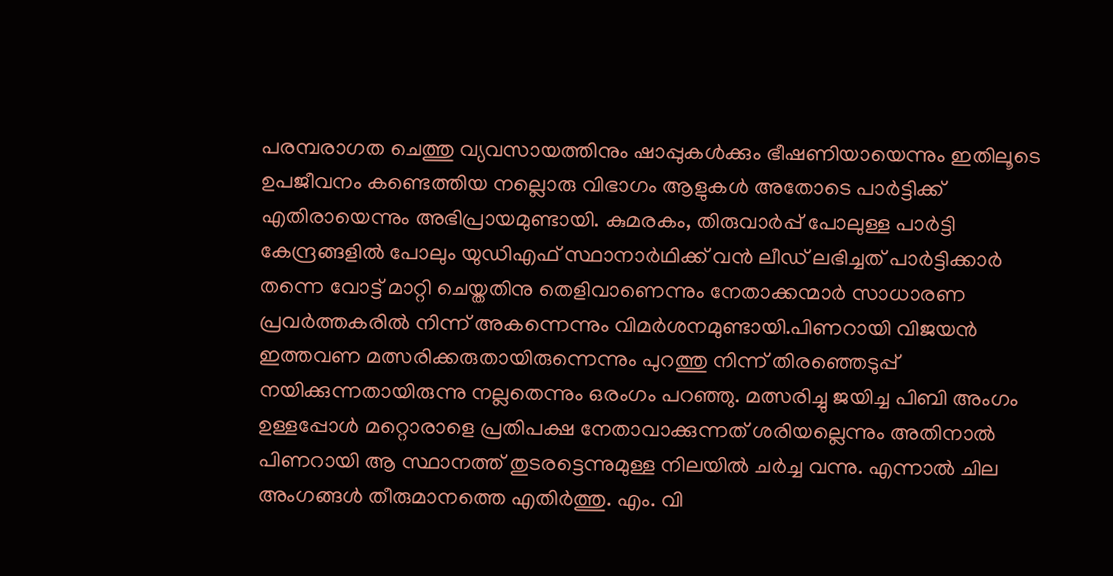പരമ്പരാഗത ചെത്തു വ്യവസായത്തിനും ഷാപ്പുകൾക്കും ഭീഷണിയായെന്നും ഇതിലൂടെ ഉപജീവനം കണ്ടെത്തിയ നല്ലൊരു വിഭാഗം ആളുകൾ അതോടെ പാർട്ടിക്ക് എതിരായെന്നും അഭിപ്രായമുണ്ടായി. കുമരകം, തിരുവാർപ്പ് പോലുള്ള പാർട്ടി കേന്ദ്രങ്ങളിൽ പോലും യുഡിഎഫ് സ്ഥാനാർഥിക്ക് വൻ ലീഡ് ലഭിച്ചത് പാർട്ടിക്കാർ തന്നെ വോട്ട് മാറ്റി ചെയ്തതിനു തെളിവാണെന്നും നേതാക്കന്മാർ സാധാരണ പ്രവർത്തകരിൽ നിന്ന് അകന്നെന്നും വിമർശനമുണ്ടായി.പിണറായി വിജയൻ ഇത്തവണ മത്സരിക്കരുതായിരുന്നെന്നും പുറത്തു നിന്ന് തിരഞ്ഞെടുപ്പ് നയിക്കുന്നതായിരുന്നു നല്ലതെന്നും ഒരംഗം പറഞ്ഞു. മത്സരിച്ചു ജയിച്ച പിബി അംഗം ഉള്ളപ്പോൾ മറ്റൊരാളെ പ്രതിപക്ഷ നേതാവാക്കുന്നത് ശരിയല്ലെന്നും അതിനാൽ പിണറായി ആ സ്ഥാനത്ത് തുടരട്ടെന്നുമുള്ള നിലയിൽ ചർച്ച വന്നു. എന്നാൽ ചില അംഗങ്ങൾ തീരുമാനത്തെ എതിർത്തു. എം. വി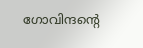ഗോവിന്ദന്റെ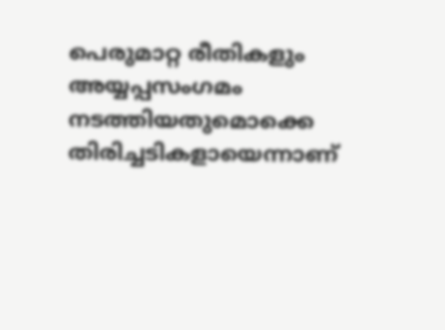പെരുമാറ്റ രീതികളും അയ്യപ്പസംഗമം നടത്തിയതുമൊക്കെ തിരിച്ചടികളായെന്നാണ്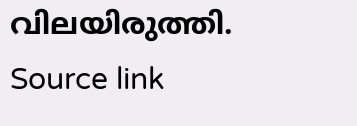വിലയിരുത്തി.
Source link